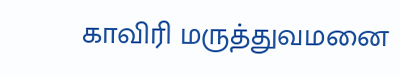காவிரி மருத்துவமனை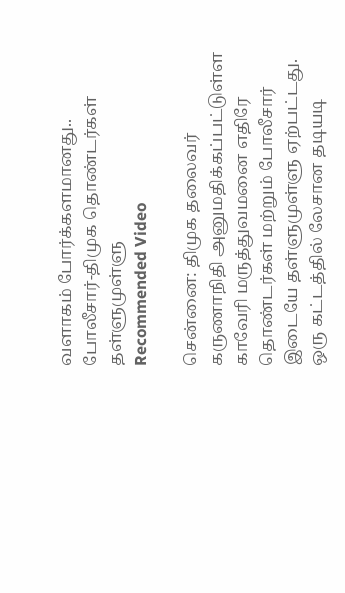வளாகம் போர்க்களமானது.. போலீசார்-திமுக தொண்டர்கள் தள்ளுமுள்ளு
Recommended Video

சென்னை: திமுக தலைவர் கருணாநிதி அனுமதிக்கப்பட்டுள்ள காவேரி மருத்துவமனை எதிரே தொண்டர்கள் மற்றும் போலீசார் இடையே தள்ளுமுள்ளு ஏற்பட்டது. ஒரு கட்டத்தில் லேசான தடியடி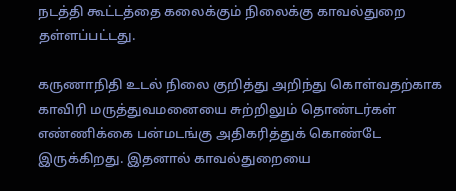நடத்தி கூட்டத்தை கலைக்கும் நிலைக்கு காவல்துறை தள்ளப்பட்டது.

கருணாநிதி உடல் நிலை குறித்து அறிந்து கொள்வதற்காக காவிரி மருத்துவமனையை சுற்றிலும் தொண்டர்கள் எண்ணிக்கை பன்மடங்கு அதிகரித்துக் கொண்டே இருக்கிறது. இதனால் காவல்துறையை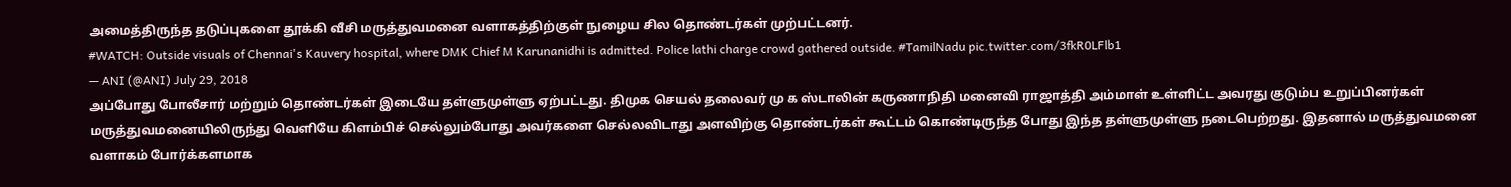அமைத்திருந்த தடுப்புகளை தூக்கி வீசி மருத்துவமனை வளாகத்திற்குள் நுழைய சில தொண்டர்கள் முற்பட்டனர்.
#WATCH: Outside visuals of Chennai's Kauvery hospital, where DMK Chief M Karunanidhi is admitted. Police lathi charge crowd gathered outside. #TamilNadu pic.twitter.com/3fkR0LFlb1
— ANI (@ANI) July 29, 2018
அப்போது போலீசார் மற்றும் தொண்டர்கள் இடையே தள்ளுமுள்ளு ஏற்பட்டது. திமுக செயல் தலைவர் மு க ஸ்டாலின் கருணாநிதி மனைவி ராஜாத்தி அம்மாள் உள்ளிட்ட அவரது குடும்ப உறுப்பினர்கள் மருத்துவமனையிலிருந்து வெளியே கிளம்பிச் செல்லும்போது அவர்களை செல்லவிடாது அளவிற்கு தொண்டர்கள் கூட்டம் கொண்டிருந்த போது இந்த தள்ளுமுள்ளு நடைபெற்றது. இதனால் மருத்துவமனை வளாகம் போர்க்களமாக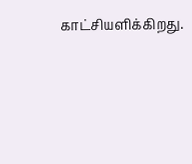காட்சியளிக்கிறது.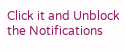Click it and Unblock the Notifications